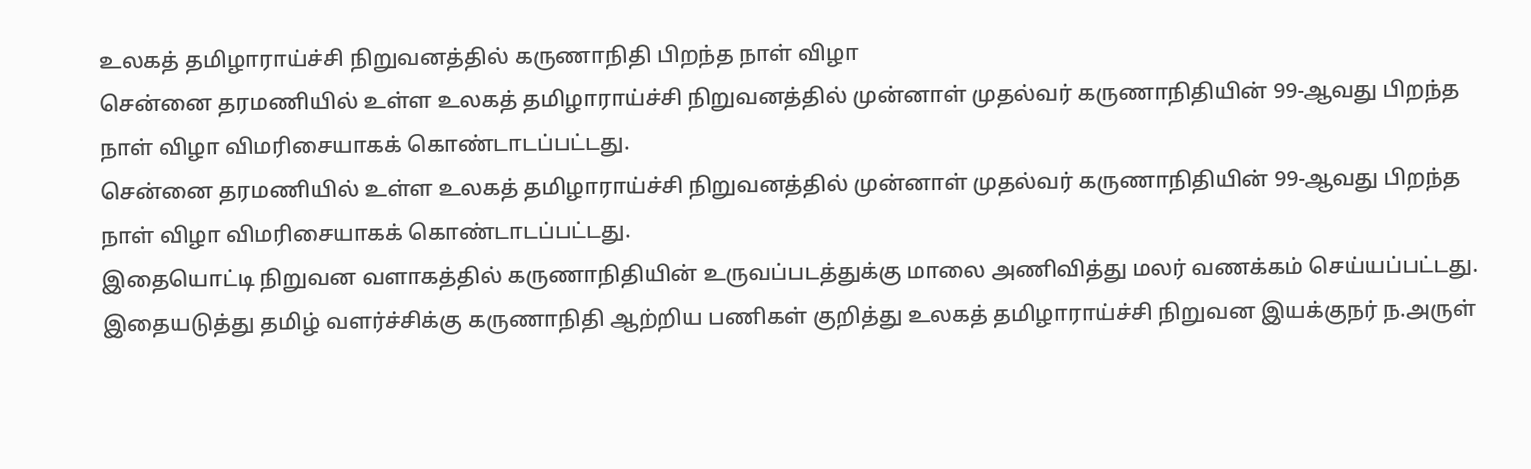உலகத் தமிழாராய்ச்சி நிறுவனத்தில் கருணாநிதி பிறந்த நாள் விழா
சென்னை தரமணியில் உள்ள உலகத் தமிழாராய்ச்சி நிறுவனத்தில் முன்னாள் முதல்வர் கருணாநிதியின் 99-ஆவது பிறந்த நாள் விழா விமரிசையாகக் கொண்டாடப்பட்டது.
சென்னை தரமணியில் உள்ள உலகத் தமிழாராய்ச்சி நிறுவனத்தில் முன்னாள் முதல்வர் கருணாநிதியின் 99-ஆவது பிறந்த நாள் விழா விமரிசையாகக் கொண்டாடப்பட்டது.
இதையொட்டி நிறுவன வளாகத்தில் கருணாநிதியின் உருவப்படத்துக்கு மாலை அணிவித்து மலர் வணக்கம் செய்யப்பட்டது. இதையடுத்து தமிழ் வளர்ச்சிக்கு கருணாநிதி ஆற்றிய பணிகள் குறித்து உலகத் தமிழாராய்ச்சி நிறுவன இயக்குநர் ந.அருள்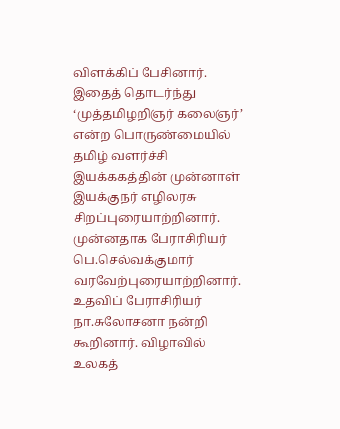விளக்கிப் பேசினார். இதைத் தொடர்ந்து ‘முத்தமிழறிஞர் கலைஞர்’ என்ற பொருண்மையில் தமிழ் வளர்ச்சி இயக்ககத்தின் முன்னாள் இயக்குநர் எழிலரசு சிறப்புரையாற்றினார்.
முன்னதாக பேராசிரியர் பெ.செல்வக்குமார் வரவேற்புரையாற்றினார். உதவிப் பேராசிரியர் நா.சுலோசனா நன்றி கூறினார். விழாவில் உலகத்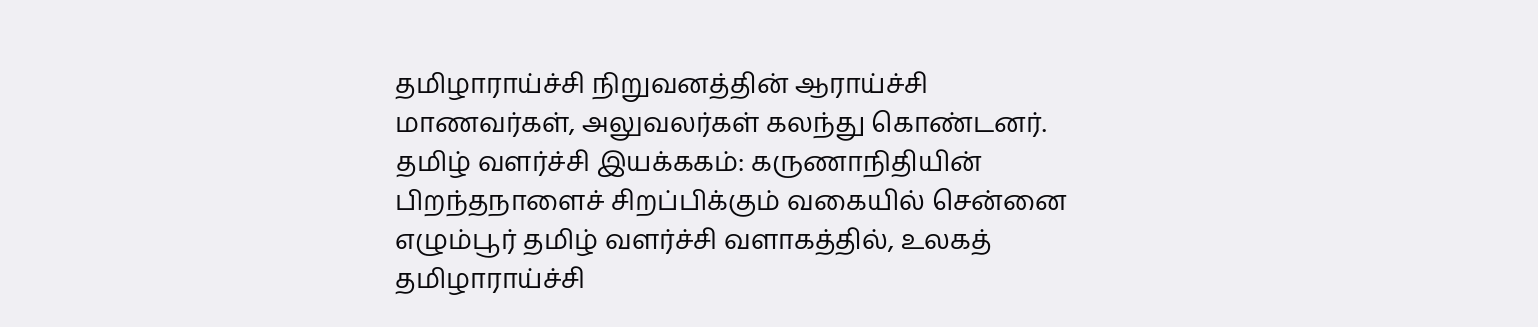தமிழாராய்ச்சி நிறுவனத்தின் ஆராய்ச்சி மாணவர்கள், அலுவலர்கள் கலந்து கொண்டனர்.
தமிழ் வளர்ச்சி இயக்ககம்: கருணாநிதியின் பிறந்தநாளைச் சிறப்பிக்கும் வகையில் சென்னை எழும்பூர் தமிழ் வளர்ச்சி வளாகத்தில், உலகத் தமிழாராய்ச்சி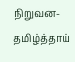நிறுவன-தமிழ்த்தாய்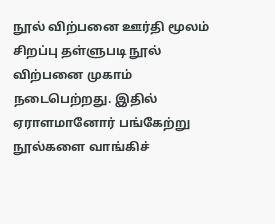நூல் விற்பனை ஊர்தி மூலம் சிறப்பு தள்ளுபடி நூல் விற்பனை முகாம் நடைபெற்றது. இதில் ஏராளமானோர் பங்கேற்று நூல்களை வாங்கிச்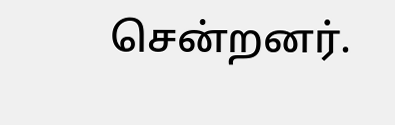சென்றனர்.